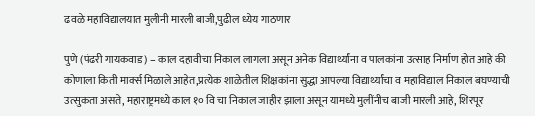ढवळे महाविद्यालयात मुलीनी मारली बाजी,पुढील ध्येय गाठणार

पुणे (पंढरी गायकवाड) – काल दहावीचा निकाल लागला असून अनेक विद्यार्थ्यांना व पालकांना उत्साह निर्माण होत आहे की कोणाला किती मार्क्स मिळाले आहेत,प्रत्येक शाळेतील शिक्षकांना सुद्धा आपल्या विद्यार्थ्यांचा व महाविद्याल निकाल बघण्याची उत्सुकता असते, महाराष्ट्रमध्ये काल १० वि चा निकाल जाहीर झाला असून यामध्ये मुलींनीच बाजी मारली आहे, शिरपूर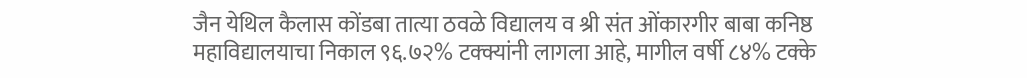जैन येथिल कैलास कोंडबा तात्या ठवळे विद्यालय व श्री संत ओंकारगीर बाबा कनिष्ठ महाविद्यालयाचा निकाल ९६.७२% टक्क्यांनी लागला आहे, मागील वर्षी ८४% टक्के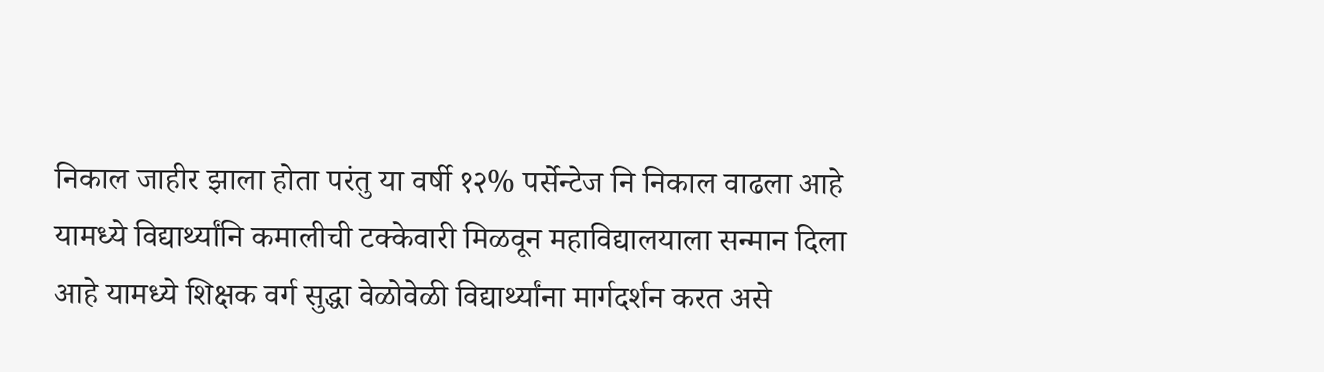निकाल जाहीर झाला होता परंतु या वर्षी १२% पर्सेन्टेज नि निकाल वाढला आहे यामध्ये विद्यार्थ्यांनि कमालीची टक्केवारी मिळवून महाविद्यालयाला सन्मान दिला आहे यामध्ये शिक्षक वर्ग सुद्धा वेळोवेळी विद्यार्थ्यांना मार्गदर्शन करत असे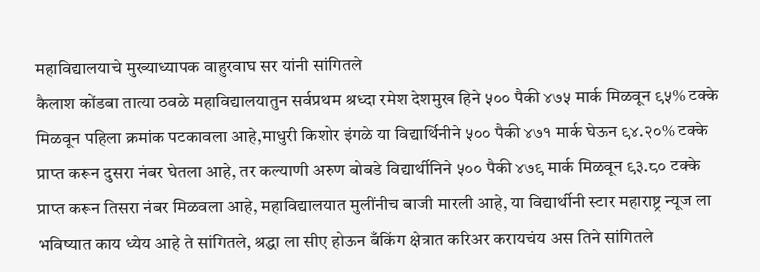महाविद्यालयाचे मुख्याध्यापक वाहुरवाघ सर यांनी सांगितले
कैलाश कोंडबा तात्या ठवळे महाविद्यालयातुन सर्वप्रथम श्रध्दा रमेश देशमुख हिने ५०० पैकी ४७५ मार्क मिळवून ९५% टक्के मिळवून पहिला क्रमांक पटकावला आहे,माधुरी किशोर इंगळे या विद्यार्थिनीने ५०० पैकी ४७१ मार्क घेऊन ९४.२०% टक्के प्राप्त करून दुसरा नंबर घेतला आहे, तर कल्याणी अरुण बोबडे विद्यार्थीनिने ५०० पैकी ४७९ मार्क मिळवून ९३.८० टक्के प्राप्त करून तिसरा नंबर मिळवला आहे, महाविद्यालयात मुलींनीच बाजी मारली आहे, या विद्यार्थीनी स्टार महाराष्ट्र न्यूज ला भविष्यात काय ध्येय आहे ते सांगितले, श्रद्धा ला सीए होऊन बँकिंग क्षेत्रात करिअर करायचंय अस तिने सांगितले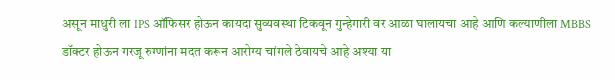असून माधुरी ला IPS ऑफिसर होऊन कायदा सुव्यवस्था टिकवून गुन्हेगारी वर आळा घालायचा आहे आणि कल्याणीला MBBS डॉक्टर होऊन गरजू रुग्णांना मदत करून आरोग्य चांगले ठेवायचे आहे अश्या या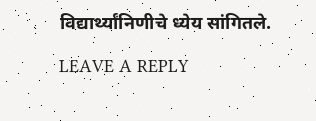विद्यार्थ्यांनिणीचे ध्येय सांगितले.

LEAVE A REPLY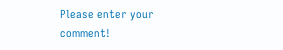Please enter your comment!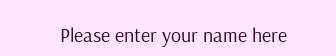Please enter your name here